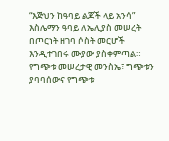“እጅህን ከዓባይ ልጆች ላይ አንሳ” እስሌማን ዓባይ ለኤሊያስ መሠረት
በጦርነት ዘገባ ሶስት መርሆች እንዲተገበሩ ሙያው ያስቀምጣል። የግጭቱ መሠረታዊ መንስኤ፣ ግጭቱን ያባባሰውና የግጭቱ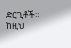ድርጊቶች። ከዚህ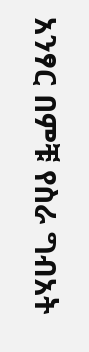አንፃር በምቹ የስራ ግብአት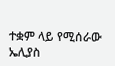ተቋም ላይ የሚሰራው ኤሊያስ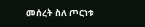መሰረት ስለ ጦርነቱ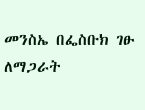መንስኤ በፌስቡክ ገፁ ለማጋራት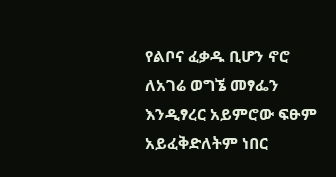የልቦና ፈቃዱ ቢሆን ኖሮ ለአገሬ ወግኜ መፃፌን እንዲፃረር አይምሮው ፍፁም አይፈቅድለትም ነበር